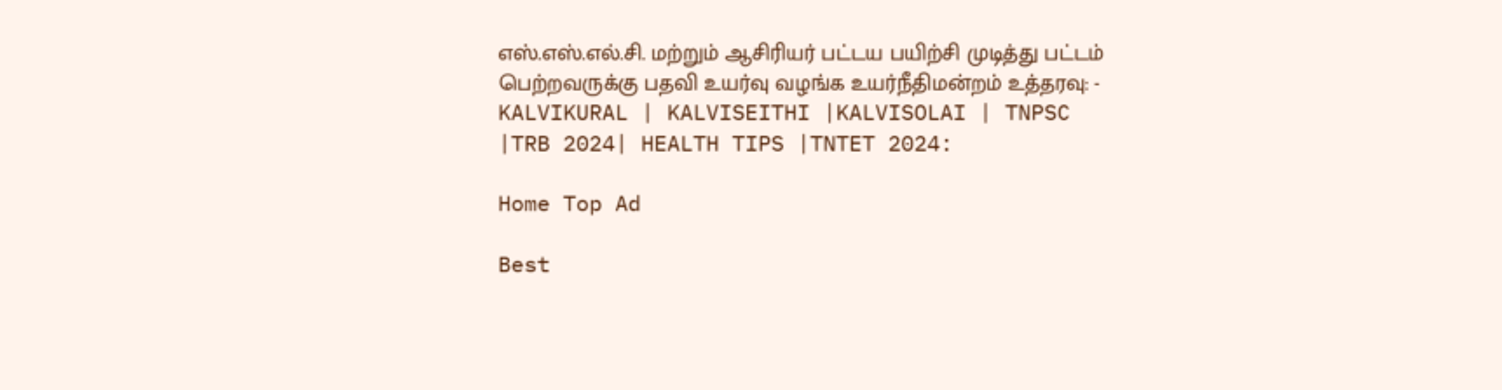எஸ்.எஸ்.எல்.சி. மற்றும் ஆசிரியர் பட்டய பயிற்சி முடித்து பட்டம் பெற்றவருக்கு பதவி உயர்வு வழங்க உயர்நீதிமன்றம் உத்தரவு: - KALVIKURAL | KALVISEITHI |KALVISOLAI | TNPSC |TRB 2024| HEALTH TIPS |TNTET 2024:

Home Top Ad

Best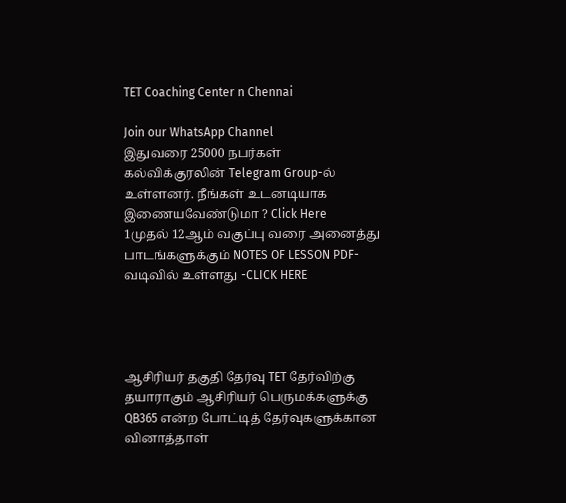TET Coaching Center n Chennai

Join our WhatsApp Channel
இதுவரை 25000 நபர்கள் கல்விக்குரலின் Telegram Group-ல் உள்ளனர். நீங்கள் உடனடியாக இணையவேண்டுமா ? Click Here
1முதல் 12ஆம் வகுப்பு வரை அனைத்து பாடங்களுக்கும் NOTES OF LESSON PDF-வடிவில் உள்ளது -CLICK HERE




ஆசிரியர் தகுதி தேர்வு TET தேர்விற்கு தயாராகும் ஆசிரியர் பெருமக்களுக்கு QB365 என்ற போட்டித் தேர்வுகளுக்கான வினாத்தாள்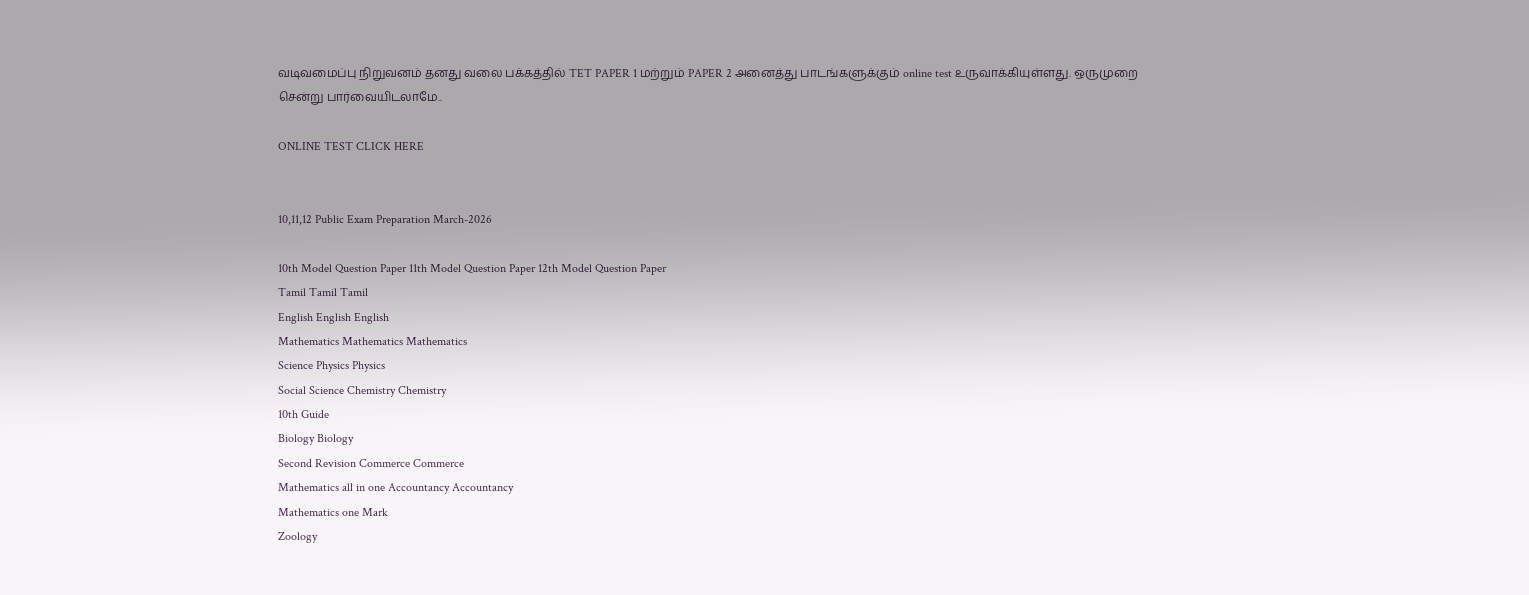வடிவமைப்பு நிறுவனம் தனது வலை பக்கத்தில் TET PAPER 1 மற்றும் PAPER 2 அனைத்து பாடங்களுக்கும் online test உருவாக்கியுள்ளது. ஒருமுறை சென்று பார்வையிடலாமே..

ONLINE TEST CLICK HERE


10,11,12 Public Exam Preparation March-2026

10th Model Question Paper 11th Model Question Paper 12th Model Question Paper
Tamil Tamil Tamil
English English English
Mathematics Mathematics Mathematics
Science Physics Physics
Social Science Chemistry Chemistry
10th Guide
Biology Biology
Second Revision Commerce Commerce
Mathematics all in one Accountancy Accountancy
Mathematics one Mark
Zoology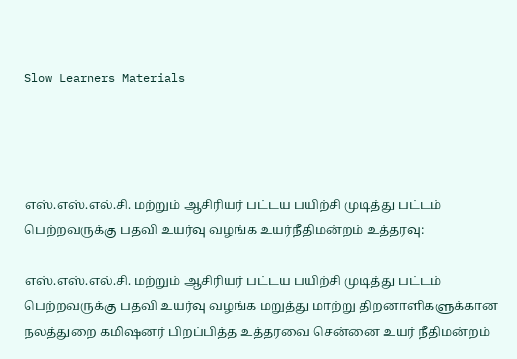Slow Learners Materials




எஸ்.எஸ்.எல்.சி. மற்றும் ஆசிரியர் பட்டய பயிற்சி முடித்து பட்டம் பெற்றவருக்கு பதவி உயர்வு வழங்க உயர்நீதிமன்றம் உத்தரவு:

எஸ்.எஸ்.எல்.சி. மற்றும் ஆசிரியர் பட்டய பயிற்சி முடித்து பட்டம் பெற்றவருக்கு பதவி உயர்வு வழங்க மறுத்து மாற்று திறனாளிகளுக்கான நலத்துறை கமிஷனர் பிறப்பித்த உத்தரவை சென்னை உயர் நீதிமன்றம்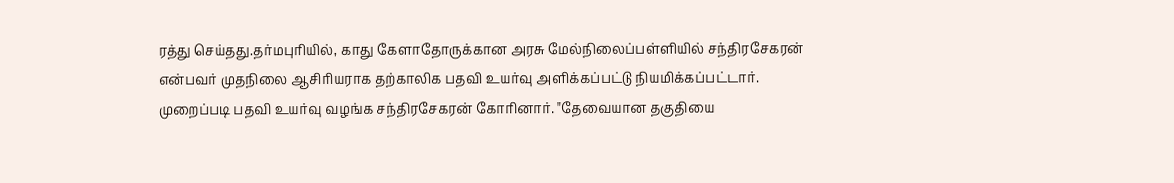ரத்து செய்தது.தர்மபுரியில், காது கேளாதோருக்கான அரசு மேல்நிலைப்பள்ளியில் சந்திரசேகரன் என்பவர் முதநிலை ஆசிரியராக தற்காலிக பதவி உயர்வு அளிக்கப்பட்டு நியமிக்கப்பட்டார்.
முறைப்படி பதவி உயர்வு வழங்க சந்திரசேகரன் கோரினார். "தேவையான தகுதியை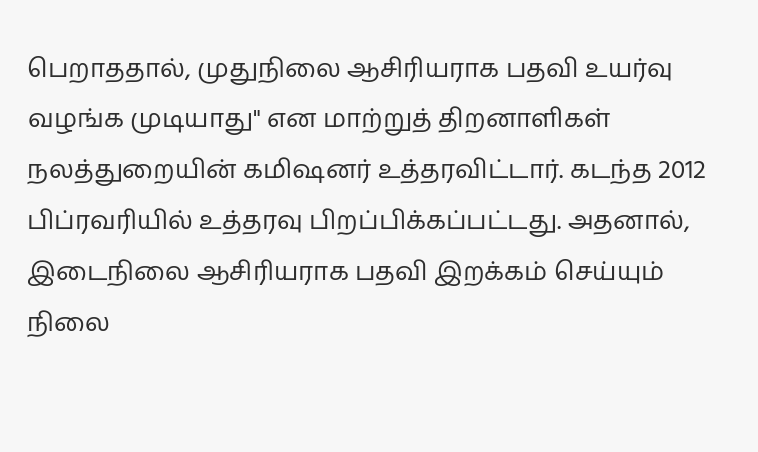பெறாததால், முதுநிலை ஆசிரியராக பதவி உயர்வு வழங்க முடியாது" என மாற்றுத் திறனாளிகள் நலத்துறையின் கமிஷனர் உத்தரவிட்டார். கடந்த 2012 பிப்ரவரியில் உத்தரவு பிறப்பிக்கப்பட்டது. அதனால், இடைநிலை ஆசிரியராக பதவி இறக்கம் செய்யும் நிலை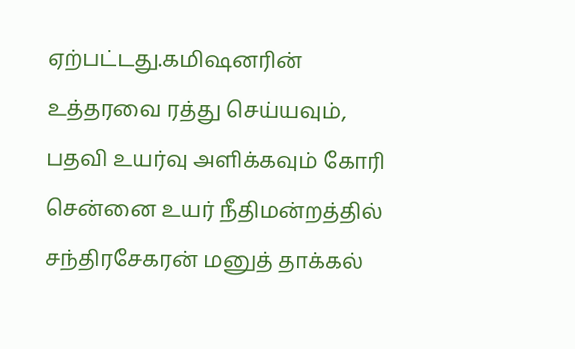ஏற்பட்டது.கமிஷனரின் உத்தரவை ரத்து செய்யவும், பதவி உயர்வு அளிக்கவும் கோரி சென்னை உயர் நீதிமன்றத்தில் சந்திரசேகரன் மனுத் தாக்கல்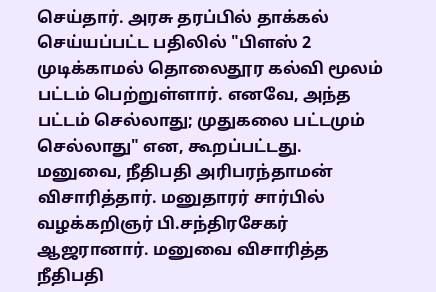செய்தார். அரசு தரப்பில் தாக்கல் செய்யப்பட்ட பதிலில் "பிளஸ் 2 முடிக்காமல் தொலைதூர கல்வி மூலம் பட்டம் பெற்றுள்ளார். எனவே, அந்த பட்டம் செல்லாது; முதுகலை பட்டமும் செல்லாது" என, கூறப்பட்டது. மனுவை, நீதிபதி அரிபரந்தாமன் விசாரித்தார். மனுதாரர் சார்பில் வழக்கறிஞர் பி.சந்திரசேகர் ஆஜரானார். மனுவை விசாரித்த நீதிபதி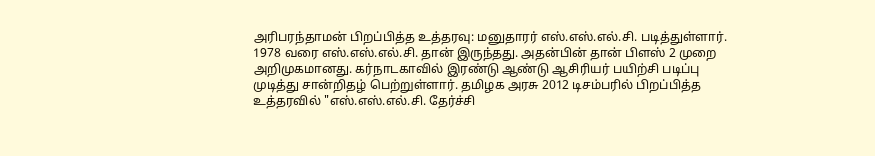அரிபரந்தாமன் பிறப்பித்த உத்தரவு: மனுதாரர் எஸ்.எஸ்.எல்.சி. படித்துள்ளார். 1978 வரை எஸ்.எஸ்.எல்.சி. தான் இருந்தது. அதன்பின் தான் பிளஸ் 2 முறை அறிமுகமானது. கர்நாடகாவில் இரண்டு ஆண்டு ஆசிரியர் பயிற்சி படிப்பு முடித்து சான்றிதழ் பெற்றுள்ளார். தமிழக அரசு 2012 டிசம்பரில் பிறப்பித்த உத்தரவில் "எஸ்.எஸ்.எல்.சி. தேர்ச்சி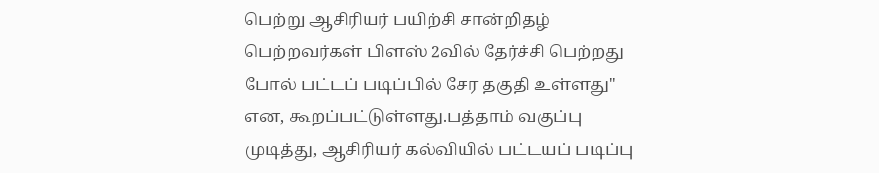பெற்று ஆசிரியர் பயிற்சி சான்றிதழ் பெற்றவர்கள் பிளஸ் 2வில் தேர்ச்சி பெற்றது போல் பட்டப் படிப்பில் சேர தகுதி உள்ளது" என, கூறப்பட்டுள்ளது.பத்தாம் வகுப்பு முடித்து, ஆசிரியர் கல்வியில் பட்டயப் படிப்பு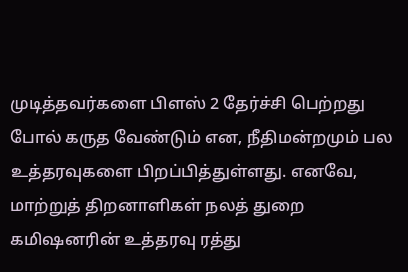முடித்தவர்களை பிளஸ் 2 தேர்ச்சி பெற்றது போல் கருத வேண்டும் என, நீதிமன்றமும் பல உத்தரவுகளை பிறப்பித்துள்ளது. எனவே, மாற்றுத் திறனாளிகள் நலத் துறை கமிஷனரின் உத்தரவு ரத்து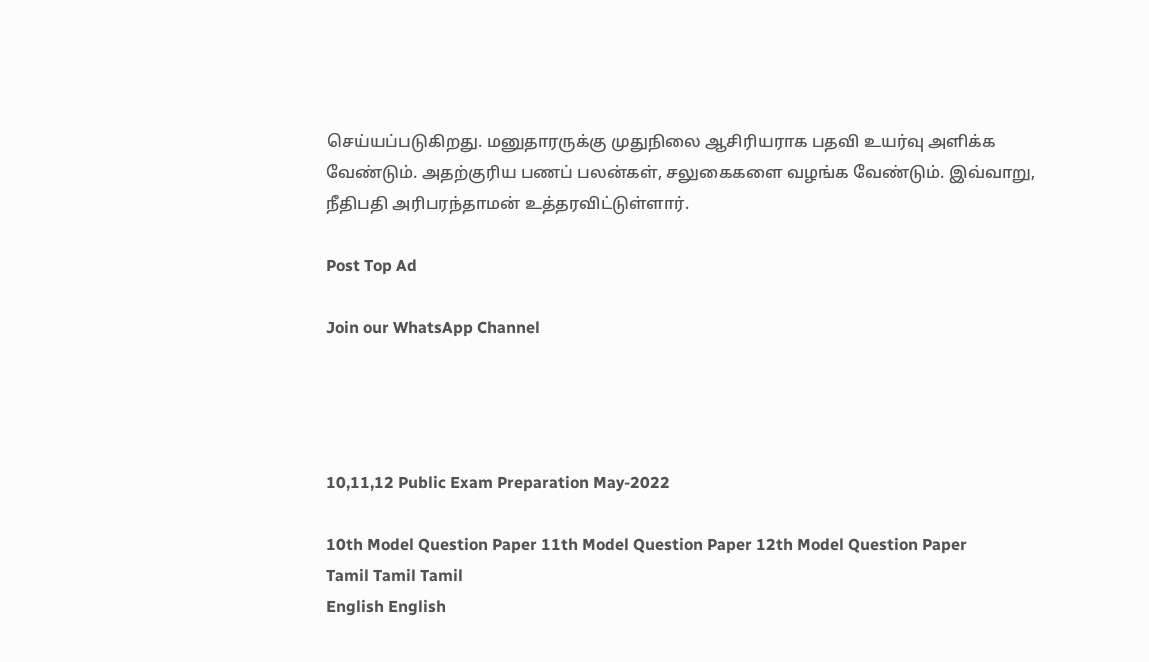செய்யப்படுகிறது. மனுதாரருக்கு முதுநிலை ஆசிரியராக பதவி உயர்வு அளிக்க வேண்டும். அதற்குரிய பணப் பலன்கள், சலுகைகளை வழங்க வேண்டும். இவ்வாறு, நீதிபதி அரிபரந்தாமன் உத்தரவிட்டுள்ளார்.

Post Top Ad

Join our WhatsApp Channel




10,11,12 Public Exam Preparation May-2022

10th Model Question Paper 11th Model Question Paper 12th Model Question Paper
Tamil Tamil Tamil
English English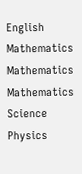English
Mathematics Mathematics Mathematics
Science Physics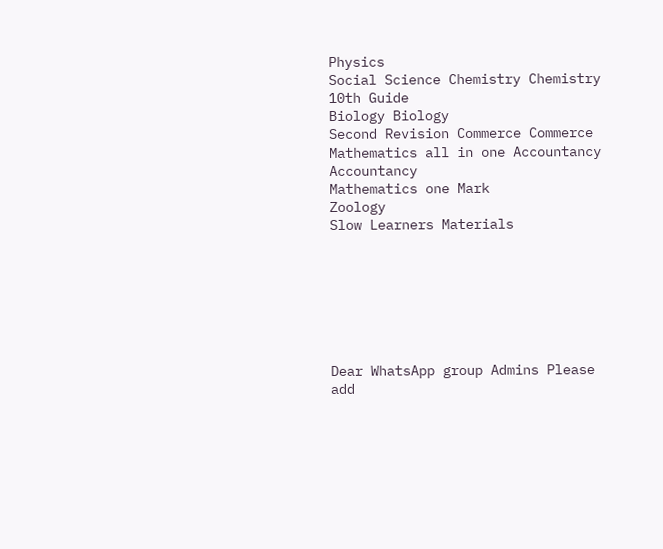Physics
Social Science Chemistry Chemistry
10th Guide
Biology Biology
Second Revision Commerce Commerce
Mathematics all in one Accountancy Accountancy
Mathematics one Mark
Zoology
Slow Learners Materials







Dear WhatsApp group Admins Please add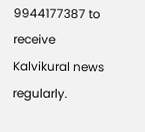9944177387 to receive Kalvikural news regularly.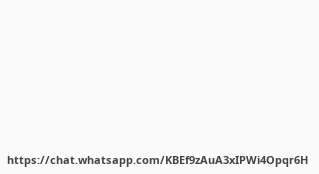https://chat.whatsapp.com/KBEf9zAuA3xIPWi4Opqr6H